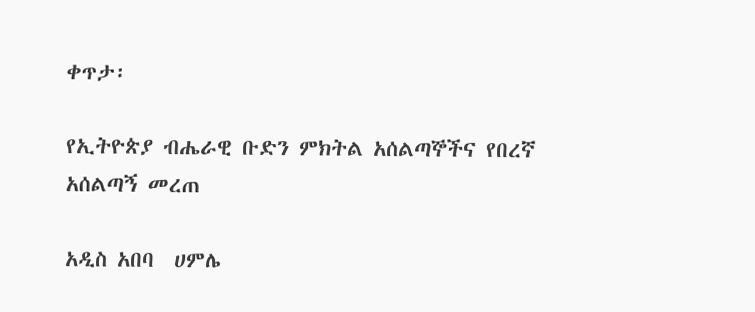ቀጥታ፡

የኢትዮጵያ ብሔራዊ ቡድን ምክትል አሰልጣኞችና የበረኛ አሰልጣኝ መረጠ

አዲስ አበባ  ሀምሌ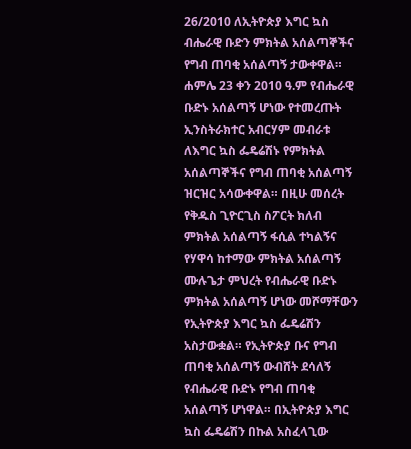26/2010 ለኢትዮጵያ እግር ኳስ ብሔራዊ ቡድን ምክትል አሰልጣኞችና የግብ ጠባቂ አሰልጣኝ ታውቀዋል። ሐምሌ 23 ቀን 2010 ዓ.ም የብሔራዊ ቡድኑ አሰልጣኝ ሆነው የተመረጡት ኢንስትራክተር አብርሃም መብራቱ ለእግር ኳስ ፌዴሬሽኑ የምክትል አሰልጣኞችና የግብ ጠባቂ አሰልጣኝ ዝርዝር አሳውቀዋል። በዚሁ መሰረት የቅዱስ ጊዮርጊስ ስፖርት ክለብ ምክትል አሰልጣኝ ፋሲል ተካልኝና የሃዋሳ ከተማው ምክትል አሰልጣኝ ሙሉጌታ ምህረት የብሔራዊ ቡድኑ ምክትል አሰልጣኝ ሆነው መሾማቸውን የኢትዮጵያ እግር ኳስ ፌዴሬሽን አስታውቋል። የኢትዮጵያ ቡና የግብ ጠባቂ አሰልጣኝ ውብሸት ደሳለኝ የብሔራዊ ቡድኑ የግብ ጠባቂ አሰልጣኝ ሆነዋል። በኢትዮጵያ እግር ኳስ ፌዴሬሽን በኩል አስፈላጊው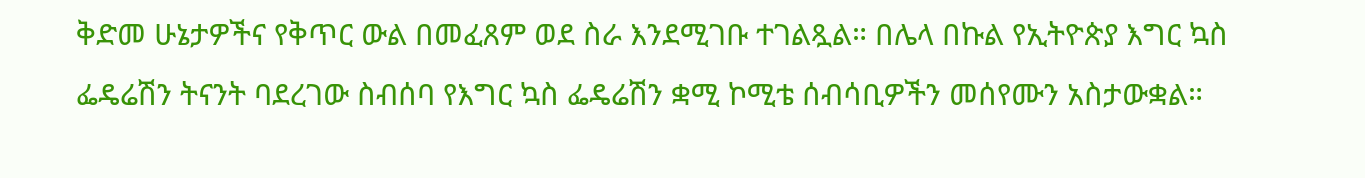ቅድመ ሁኔታዎችና የቅጥር ውል በመፈጸም ወደ ስራ እንደሚገቡ ተገልጿል። በሌላ በኩል የኢትዮጵያ እግር ኳስ ፌዴሬሽን ትናንት ባደረገው ስብሰባ የእግር ኳስ ፌዴሬሽን ቋሚ ኮሚቴ ሰብሳቢዎችን መሰየሙን አስታውቋል።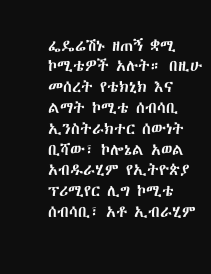ፌዴሬሽኑ ዘጠኝ ቋሚ ኮሚቴዎች አሉት። በዚሁ መሰረት የቴክኒክ እና ልማት ኮሚቴ ሰብሳቢ ኢንስትራክተር ሰውነት ቢሻው፣ ኮሎኔል አወል አብዱራሂም የኢትዮጵያ ፕሪሚየር ሊግ ኮሚቴ ሰብሳቢ፣ አቶ ኢብራሂም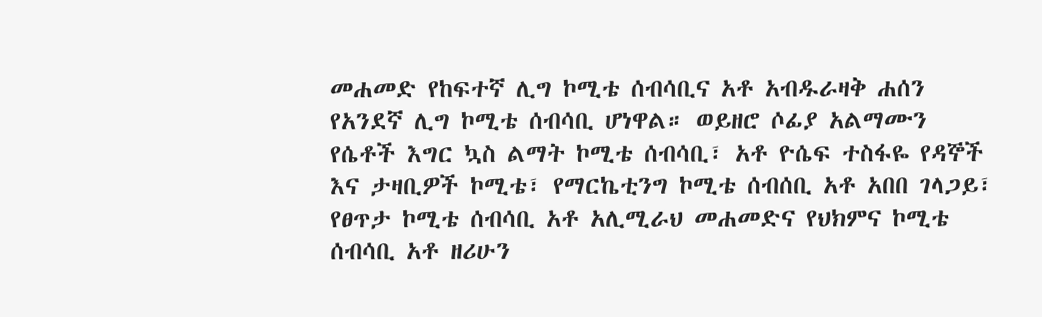መሐመድ የከፍተኛ ሊግ ኮሚቴ ሰብሳቢና አቶ አብዱራዛቅ ሐሰን የአንደኛ ሊግ ኮሚቴ ሰብሳቢ ሆነዋል። ወይዘሮ ሶፊያ አልማሙን የሴቶች እግር ኳስ ልማት ኮሚቴ ሰብሳቢ፣ አቶ ዮሴፍ ተስፋዬ የዳኞች እና ታዛቢዎች ኮሚቴ፣ የማርኬቲንግ ኮሚቴ ሰብሰቢ አቶ አበበ ገላጋይ፣ የፀጥታ ኮሚቴ ሰብሳቢ አቶ አሊሚራህ መሐመድና የህክምና ኮሚቴ ሰብሳቢ አቶ ዘሪሁን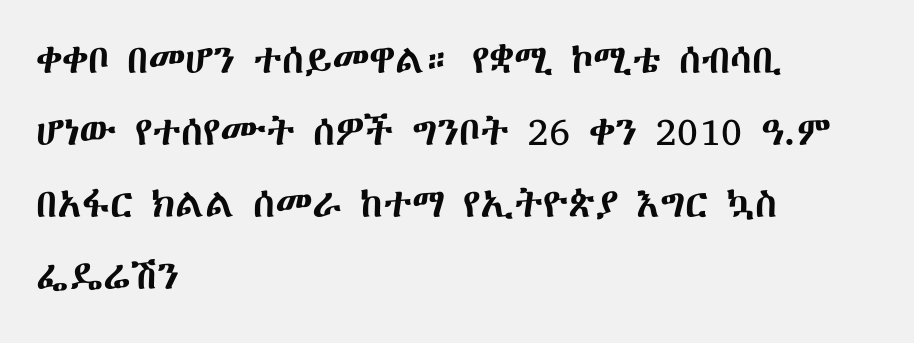ቀቀቦ በመሆን ተሰይመዋል። የቋሚ ኮሚቴ ሰብሳቢ ሆነው የተሰየሙት ሰዎች ግንቦት 26 ቀን 2010 ዓ.ም በአፋር ክልል ሰመራ ከተማ የኢትዮጵያ እግር ኳስ ፌዴሬሽን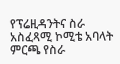የፕሬዚዳንትና ስራ አስፈጻሚ ኮሚቴ አባላት ምርጫ የስራ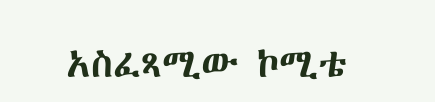አስፈጻሚው ኮሚቴ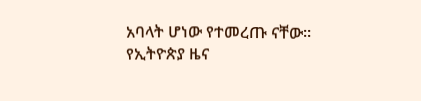አባላት ሆነው የተመረጡ ናቸው።
የኢትዮጵያ ዜና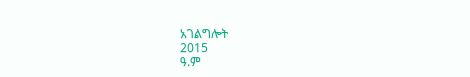አገልግሎት
2015
ዓ.ም